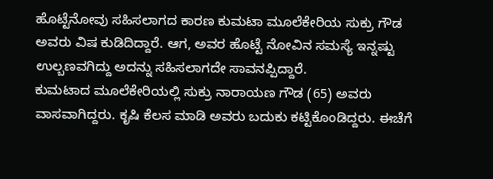ಹೊಟ್ಟೆನೋವು ಸಹಿಸಲಾಗದ ಕಾರಣ ಕುಮಟಾ ಮೂಲೆಕೇರಿಯ ಸುಕ್ರು ಗೌಡ ಅವರು ವಿಷ ಕುಡಿದಿದ್ದಾರೆ. ಆಗ, ಅವರ ಹೊಟ್ಟೆ ನೋವಿನ ಸಮಸ್ಯೆ ಇನ್ನಷ್ಟು ಉಲ್ಬಣವಗಿದ್ದು ಅದನ್ನು ಸಹಿಸಲಾಗದೇ ಸಾವನಪ್ಪಿದ್ದಾರೆ.
ಕುಮಟಾದ ಮೂಲೆಕೇರಿಯಲ್ಲಿ ಸುಕ್ರು ನಾರಾಯಣ ಗೌಡ (65) ಅವರು ವಾಸವಾಗಿದ್ದರು. ಕೃಷಿ ಕೆಲಸ ಮಾಡಿ ಅವರು ಬದುಕು ಕಟ್ಟಿಕೊಂಡಿದ್ದರು. ಈಚೆಗೆ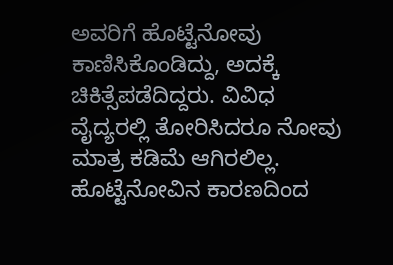ಅವರಿಗೆ ಹೊಟ್ಟೆನೋವು ಕಾಣಿಸಿಕೊಂಡಿದ್ದು, ಅದಕ್ಕೆ ಚಿಕಿತ್ಸೆಪಡೆದಿದ್ದರು. ವಿವಿಧ ವೈದ್ಯರಲ್ಲಿ ತೋರಿಸಿದರೂ ನೋವು ಮಾತ್ರ ಕಡಿಮೆ ಆಗಿರಲಿಲ್ಲ.
ಹೊಟ್ಟೆನೋವಿನ ಕಾರಣದಿಂದ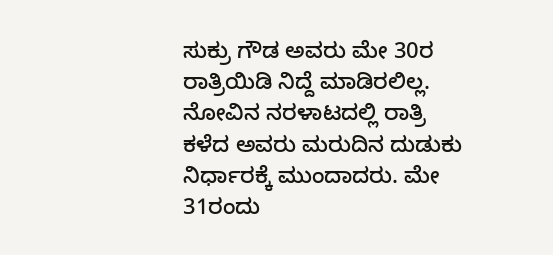ಸುಕ್ರು ಗೌಡ ಅವರು ಮೇ 30ರ ರಾತ್ರಿಯಿಡಿ ನಿದ್ದೆ ಮಾಡಿರಲಿಲ್ಲ. ನೋವಿನ ನರಳಾಟದಲ್ಲಿ ರಾತ್ರಿ ಕಳೆದ ಅವರು ಮರುದಿನ ದುಡುಕು ನಿರ್ಧಾರಕ್ಕೆ ಮುಂದಾದರು. ಮೇ 31ರಂದು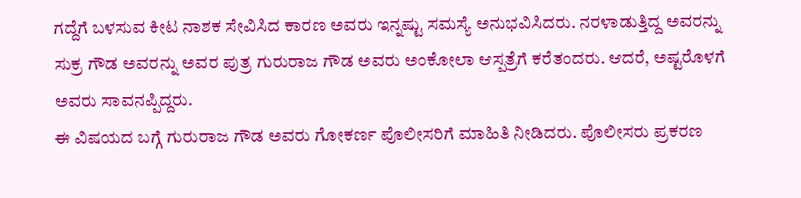ಗದ್ದೆಗೆ ಬಳಸುವ ಕೀಟ ನಾಶಕ ಸೇವಿಸಿದ ಕಾರಣ ಅವರು ಇನ್ನಷ್ಟು ಸಮಸ್ಯೆ ಅನುಭವಿಸಿದರು. ನರಳಾಡುತ್ತಿದ್ದ ಅವರನ್ನು ಸುಕ್ರ ಗೌಡ ಅವರನ್ನು ಅವರ ಪುತ್ರ ಗುರುರಾಜ ಗೌಡ ಅವರು ಅಂಕೋಲಾ ಆಸ್ಪತ್ರೆಗೆ ಕರೆತಂದರು. ಆದರೆ, ಅಷ್ಟರೊಳಗೆ ಅವರು ಸಾವನಪ್ಪಿದ್ದರು.
ಈ ವಿಷಯದ ಬಗ್ಗೆ ಗುರುರಾಜ ಗೌಡ ಅವರು ಗೋಕರ್ಣ ಪೊಲೀಸರಿಗೆ ಮಾಹಿತಿ ನೀಡಿದರು. ಪೊಲೀಸರು ಪ್ರಕರಣ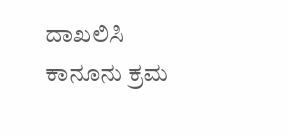ದಾಖಲಿಸಿ ಕಾನೂನು ಕ್ರಮ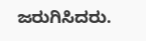ಜರುಗಿಸಿದರು.